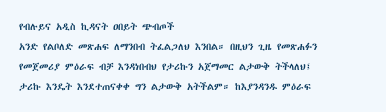የብሉይና አዲስ ኪዳናት ዐበይት ጭብጦች
አንድ የልቦለድ መጽሐፍ ለማንበብ ትፈልጋለህ እንበል። በዚህን ጊዜ የመጽሐፉን የመጀመሪያ ምዕራፍ ብቻ እንዳነበብህ የታሪኩን አጀማመር ልታውቅ ትችላለህ፤ ታሪኩ እንዴት እንደተጠናቀቀ ግን ልታውቅ አትችልም። ከእያንዳንዱ ምዕራፍ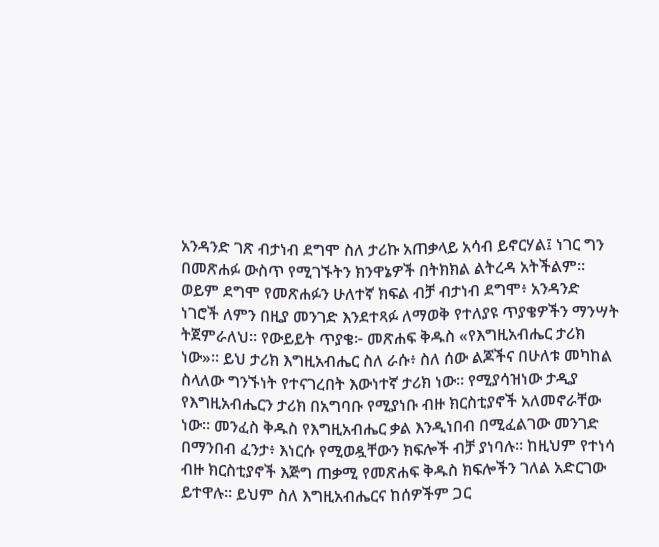አንዳንድ ገጽ ብታነብ ደግሞ ስለ ታሪኩ አጠቃላይ አሳብ ይኖርሃል፤ ነገር ግን በመጽሐፉ ውስጥ የሚገኙትን ክንዋኔዎች በትክክል ልትረዳ አትችልም። ወይም ደግሞ የመጽሐፉን ሁለተኛ ክፍል ብቻ ብታነብ ደግሞ፥ አንዳንድ ነገሮች ለምን በዚያ መንገድ እንደተጻፉ ለማወቅ የተለያዩ ጥያቄዎችን ማንሣት ትጀምራለህ። የውይይት ጥያቄ፦ መጽሐፍ ቅዱስ «የእግዚአብሔር ታሪክ ነው»። ይህ ታሪክ እግዚአብሔር ስለ ራሱ፥ ስለ ሰው ልጆችና በሁለቱ መካከል ስላለው ግንኙነት የተናገረበት እውነተኛ ታሪክ ነው። የሚያሳዝነው ታዲያ የእግዚአብሔርን ታሪክ በአግባቡ የሚያነቡ ብዙ ክርስቲያኖች አለመኖራቸው ነው። መንፈስ ቅዱስ የእግዚአብሔር ቃል እንዲነበብ በሚፈልገው መንገድ በማንበብ ፈንታ፥ እነርሱ የሚወዷቸውን ክፍሎች ብቻ ያነባሉ። ከዚህም የተነሳ ብዙ ክርስቲያኖች እጅግ ጠቃሚ የመጽሐፍ ቅዱስ ክፍሎችን ገለል አድርገው ይተዋሉ። ይህም ስለ እግዚአብሔርና ከሰዎችም ጋር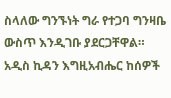ስላለው ግንኙነት ግራ የተጋባ ግንዛቤ ውስጥ እንዲገቡ ያደርጋቸዋል። አዲስ ኪዳን እግዚአብሔር ከሰዎች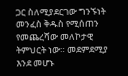ጋር ስለሚያደርገው ግንኙነት መንፈስ ቅዱስ የሚሰጠን የመጨረሻው መለኮታዊ ትምህርት ነው። መደምደሚያ እንደ መሆኑ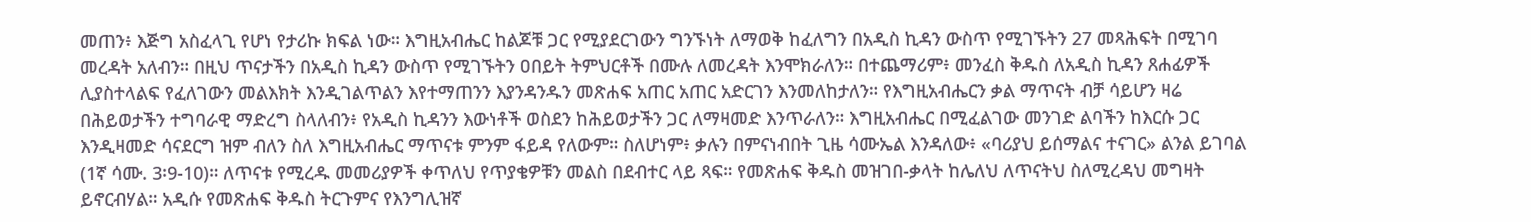መጠን፥ እጅግ አስፈላጊ የሆነ የታሪኩ ክፍል ነው። እግዚአብሔር ከልጆቹ ጋር የሚያደርገውን ግንኙነት ለማወቅ ከፈለግን በአዲስ ኪዳን ውስጥ የሚገኙትን 27 መጻሕፍት በሚገባ መረዳት አለብን። በዚህ ጥናታችን በአዲስ ኪዳን ውስጥ የሚገኙትን ዐበይት ትምህርቶች በሙሉ ለመረዳት እንሞክራለን። በተጨማሪም፥ መንፈስ ቅዱስ ለአዲስ ኪዳን ጸሐፊዎች ሊያስተላልፍ የፈለገውን መልእክት እንዲገልጥልን እየተማጠንን እያንዳንዱን መጽሐፍ አጠር አጠር አድርገን እንመለከታለን። የእግዚአብሔርን ቃል ማጥናት ብቻ ሳይሆን ዛሬ በሕይወታችን ተግባራዊ ማድረግ ስላለብን፥ የአዲስ ኪዳንን እውነቶች ወስደን ከሕይወታችን ጋር ለማዛመድ እንጥራለን። እግዚአብሔር በሚፈልገው መንገድ ልባችን ከእርሱ ጋር እንዲዛመድ ሳናደርግ ዝም ብለን ስለ እግዚአብሔር ማጥናቱ ምንም ፋይዳ የለውም። ስለሆነም፥ ቃሉን በምናነብበት ጊዜ ሳሙኤል እንዳለው፥ «ባሪያህ ይሰማልና ተናገር» ልንል ይገባል (1ኛ ሳሙ. 3፡9-10)። ለጥናቱ የሚረዱ መመሪያዎች ቀጥለህ የጥያቄዎቹን መልስ በደብተር ላይ ጻፍ። የመጽሐፍ ቅዱስ መዝገበ-ቃላት ከሌለህ ለጥናትህ ስለሚረዳህ መግዛት ይኖርብሃል። አዲሱ የመጽሐፍ ቅዱስ ትርጉምና የእንግሊዝኛ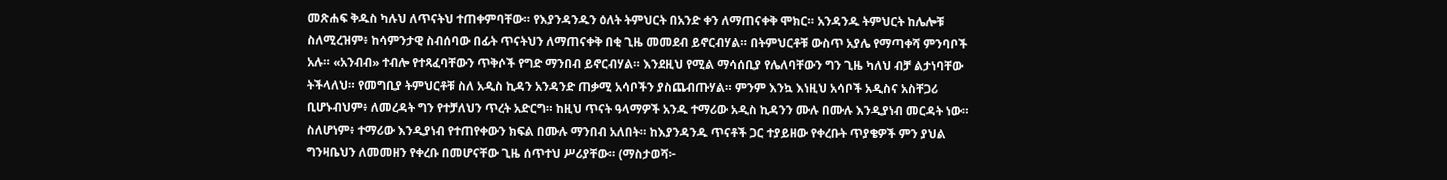መጽሐፍ ቅዱስ ካሉህ ለጥናትህ ተጠቀምባቸው። የእያንዳንዱን ዕለት ትምህርት በአንድ ቀን ለማጠናቀቅ ሞክር። አንዳንዱ ትምህርት ከሌሎቹ ስለሚረዝም፥ ከሳምንታዊ ስብሰባው በፊት ጥናትህን ለማጠናቀቅ በቂ ጊዜ መመደብ ይኖርብሃል። በትምህርቶቹ ውስጥ አያሌ የማጣቀሻ ምንባቦች አሉ። «አንብብ» ተብሎ የተጻፈባቸውን ጥቅሶች የግድ ማንበብ ይኖርብሃል። እንደዚህ የሚል ማሳሰቢያ የሌለባቸውን ግን ጊዜ ካለህ ብቻ ልታነባቸው ትችላለህ። የመግቢያ ትምህርቶቹ ስለ አዲስ ኪዳን አንዳንድ ጠቃሚ አሳቦችን ያስጨብጡሃል። ምንም እንኳ እነዚህ አሳቦች አዲስና አስቸጋሪ ቢሆኑብህም፥ ለመረዳት ግን የተቻለህን ጥረት አድርግ። ከዚህ ጥናት ዓላማዎች አንዱ ተማሪው አዲስ ኪዳንን ሙሉ በሙሉ እንዲያነብ መርዳት ነው። ስለሆነም፥ ተማሪው እንዲያነብ የተጠየቀውን ክፍል በሙሉ ማንበብ አለበት። ከእያንዳንዱ ጥናቶች ጋር ተያይዘው የቀረቡት ጥያቄዎች ምን ያህል ግንዛቤህን ለመመዘን የቀረቡ በመሆናቸው ጊዜ ሰጥተህ ሥሪያቸው። (ማስታወሻ፦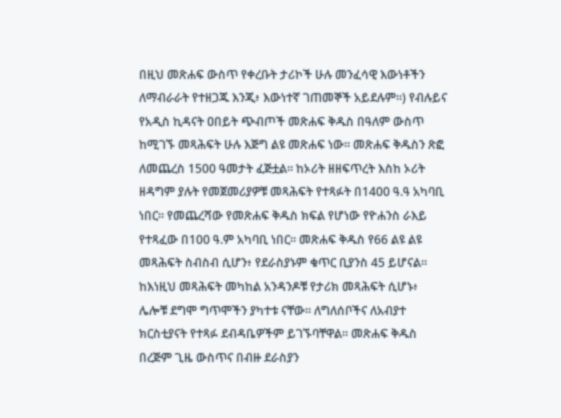በዚህ መጽሐፍ ውስጥ የቀረቡት ታሪኮች ሁሉ መንፈሳዊ እውነቶችን ለማብራራት የተዘጋጁ እንጂ፥ እውነተኛ ገጠመኞች አይደሉም።) የብሉይና የአዲስ ኪዳናት ዐበይት ጭብጦች መጽሐፍ ቅዱስ በዓለም ውስጥ ከሚገኙ መጻሕፍት ሁሉ እጅግ ልዩ መጽሐፍ ነው። መጽሐፍ ቅዱስን ጽፎ ለመጨረስ 1500 ዓመታት ፈጅቷል። ከኦሪት ዘዘፍጥረት እስከ ኦሪት ዘዳግም ያሉት የመጀመሪያዎቹ መጻሕፍት የተጻፉት በ1400 ዓ.ዓ አካባቢ ነበር። የመጨረሻው የመጽሐፍ ቅዱስ ክፍል የሆነው የዮሐንስ ራእይ የተጻፈው በ100 ዓ.ም አካባቢ ነበር። መጽሐፍ ቅዱስ የ66 ልዩ ልዩ መጻሕፍት ስብስብ ሲሆን፥ የደራስያኑም ቁጥር ቢያንስ 45 ይሆናል። ከእነዚህ መጻሕፍት መካከል አንዳንዶቹ የታሪክ መጻሕፍት ሲሆኑ፥ ሌሎቹ ደግሞ ግጥሞችን ያካተቱ ናቸው። ለግለሰቦችና ለአብያተ ክርስቲያናት የተጻፉ ደብዳቤዎችም ይገኙባቸዋል። መጽሐፍ ቅዱስ በረጅም ጊዜ ውስጥና በብዙ ደራስያን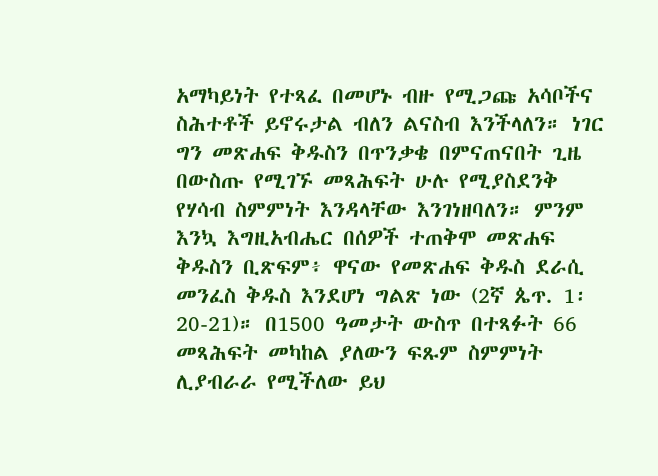አማካይነት የተጻፈ በመሆኑ ብዙ የሚጋጩ አሳቦችና ስሕተቶች ይኖሩታል ብለን ልናስብ እንችላለን። ነገር ግን መጽሐፍ ቅዱስን በጥንቃቄ በምናጠናበት ጊዜ በውስጡ የሚገኙ መጻሕፍት ሁሉ የሚያስደንቅ የሃሳብ ስምምነት እንዳላቸው እንገነዘባለን። ምንም እንኳ እግዚአብሔር በሰዎች ተጠቅሞ መጽሐፍ ቅዱስን ቢጽፍም፥ ዋናው የመጽሐፍ ቅዱስ ደራሲ መንፈስ ቅዱስ እንደሆነ ግልጽ ነው (2ኛ ጴጥ. 1፡20-21)። በ1500 ዓመታት ውስጥ በተጻፉት 66 መጻሕፍት መካከል ያለውን ፍጹም ስምምነት ሊያብራራ የሚችለው ይህ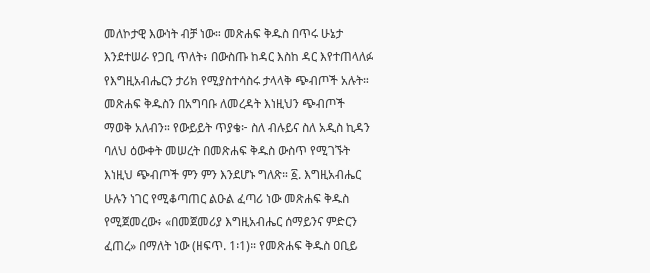መለኮታዊ እውነት ብቻ ነው። መጽሐፍ ቅዱስ በጥሩ ሁኔታ እንደተሠራ የጋቢ ጥለት፥ በውስጡ ከዳር እስከ ዳር እየተጠላለፉ የእግዚአብሔርን ታሪክ የሚያስተሳስሩ ታላላቅ ጭብጦች አሉት። መጽሐፍ ቅዱስን በአግባቡ ለመረዳት እነዚህን ጭብጦች ማወቅ አለብን። የውይይት ጥያቄ፦ ስለ ብሉይና ስለ አዲስ ኪዳን ባለህ ዕውቀት መሠረት በመጽሐፍ ቅዱስ ውስጥ የሚገኙት እነዚህ ጭብጦች ምን ምን እንደሆኑ ግለጽ። ፩. እግዚአብሔር ሁሉን ነገር የሚቆጣጠር ልዑል ፈጣሪ ነው መጽሐፍ ቅዱስ የሚጀመረው፥ «በመጀመሪያ እግዚአብሔር ሰማይንና ምድርን ፈጠረ» በማለት ነው (ዘፍጥ. 1፡1)። የመጽሐፍ ቅዱስ ዐቢይ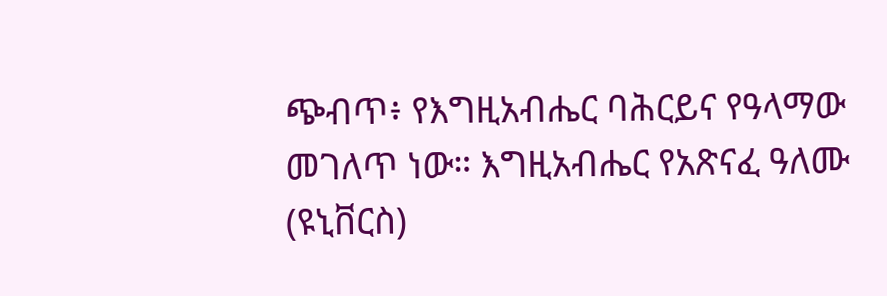ጭብጥ፥ የእግዚአብሔር ባሕርይና የዓላማው መገለጥ ነው። እግዚአብሔር የአጽናፈ ዓለሙ (ዩኒቨርስ)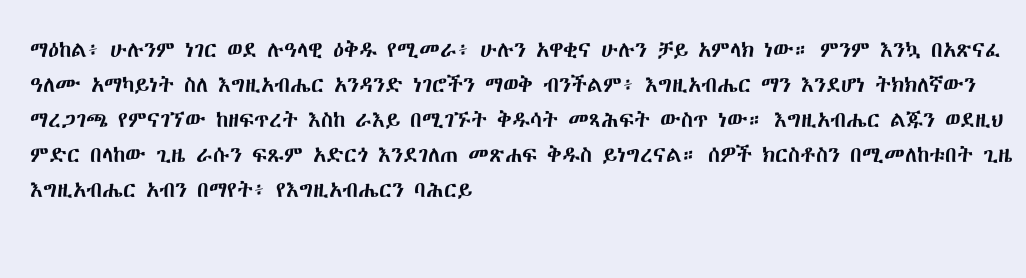ማዕከል፥ ሁሉንም ነገር ወደ ሉዓላዊ ዕቅዱ የሚመራ፥ ሁሉን አዋቂና ሁሉን ቻይ አምላክ ነው። ምንም እንኳ በአጽናፈ ዓለሙ አማካይነት ስለ እግዚአብሔር አንዳንድ ነገሮችን ማወቅ ብንችልም፥ እግዚአብሔር ማን እንደሆነ ትክክለኛውን ማረጋገጫ የምናገኘው ከዘፍጥረት እስከ ራእይ በሚገኙት ቅዱሳት መጻሕፍት ውስጥ ነው። እግዚአብሔር ልጁን ወደዚህ ምድር በላከው ጊዜ ራሱን ፍጹም አድርጎ እንደገለጠ መጽሐፍ ቅዱስ ይነግረናል። ሰዎች ክርስቶስን በሚመለከቱበት ጊዜ እግዚአብሔር አብን በማየት፥ የእግዚአብሔርን ባሕርይ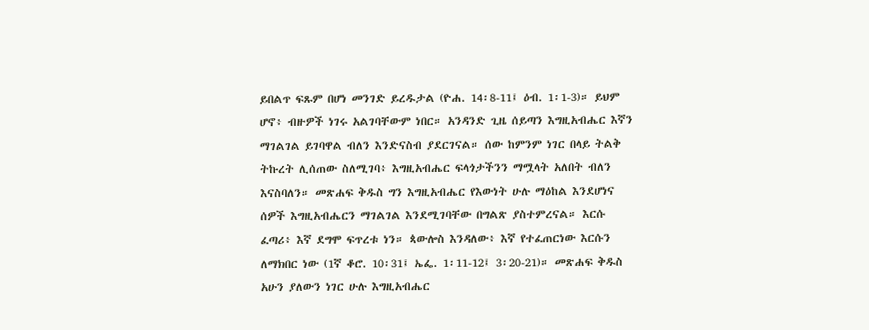ይበልጥ ፍጹም በሆነ መንገድ ይረዱታል (ዮሐ. 14፡8-11፤ ዕብ. 1፡1-3)። ይህም ሆኖ፥ ብዙዎች ነገሩ አልገባቸውም ነበር። አንዳንድ ጊዜ ሰይጣን እግዚአብሔር እኛን ማገልገል ይገባዋል ብለን እንድናስብ ያደርገናል። ሰው ከምንም ነገር በላይ ትልቅ ትኩረት ሊሰጠው ስለሚገባ፥ እግዚአብሔር ፍላጎታችንን ማሟላት አለበት ብለን እናስባለን። መጽሐፍ ቅዱስ ግን እግዚአብሔር የእውነት ሁሉ ማዕከል እንደሆነና ሰዎች እግዚአብሔርን ማገልገል እንደሚገባቸው በግልጽ ያስተምረናል። እርሱ ፈጣሪ፥ እኛ ደግሞ ፍጥረቱ ነን። ጳውሎስ እንዳለው፥ እኛ የተፈጠርነው እርሱን ለማክበር ነው (1ኛ ቆሮ. 10፡31፤ ኤፌ. 1፡11-12፤ 3፡20-21)። መጽሐፍ ቅዱስ አሁን ያለውን ነገር ሁሉ እግዚአብሔር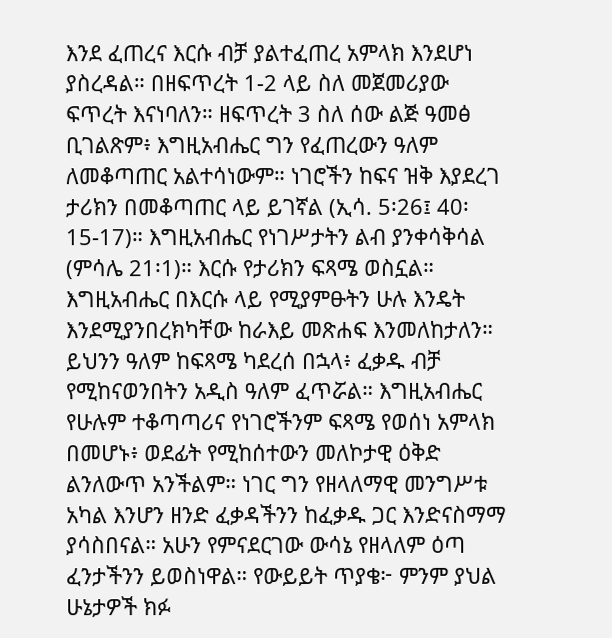እንደ ፈጠረና እርሱ ብቻ ያልተፈጠረ አምላክ እንደሆነ ያስረዳል። በዘፍጥረት 1-2 ላይ ስለ መጀመሪያው ፍጥረት እናነባለን። ዘፍጥረት 3 ስለ ሰው ልጅ ዓመፅ ቢገልጽም፥ እግዚአብሔር ግን የፈጠረውን ዓለም ለመቆጣጠር አልተሳነውም። ነገሮችን ከፍና ዝቅ እያደረገ ታሪክን በመቆጣጠር ላይ ይገኛል (ኢሳ. 5፡26፤ 40፡15-17)። እግዚአብሔር የነገሥታትን ልብ ያንቀሳቅሳል (ምሳሌ 21፡1)። እርሱ የታሪክን ፍጻሜ ወስኗል። እግዚአብሔር በእርሱ ላይ የሚያምፁትን ሁሉ እንዴት እንደሚያንበረክካቸው ከራእይ መጽሐፍ እንመለከታለን። ይህንን ዓለም ከፍጻሜ ካደረሰ በኋላ፥ ፈቃዱ ብቻ የሚከናወንበትን አዲስ ዓለም ፈጥሯል። እግዚአብሔር የሁሉም ተቆጣጣሪና የነገሮችንም ፍጻሜ የወሰነ አምላክ በመሆኑ፥ ወደፊት የሚከሰተውን መለኮታዊ ዕቅድ ልንለውጥ አንችልም። ነገር ግን የዘላለማዊ መንግሥቱ አካል እንሆን ዘንድ ፈቃዳችንን ከፈቃዱ ጋር እንድናስማማ ያሳስበናል። አሁን የምናደርገው ውሳኔ የዘላለም ዕጣ ፈንታችንን ይወስነዋል። የውይይት ጥያቄ፦ ምንም ያህል ሁኔታዎች ክፉ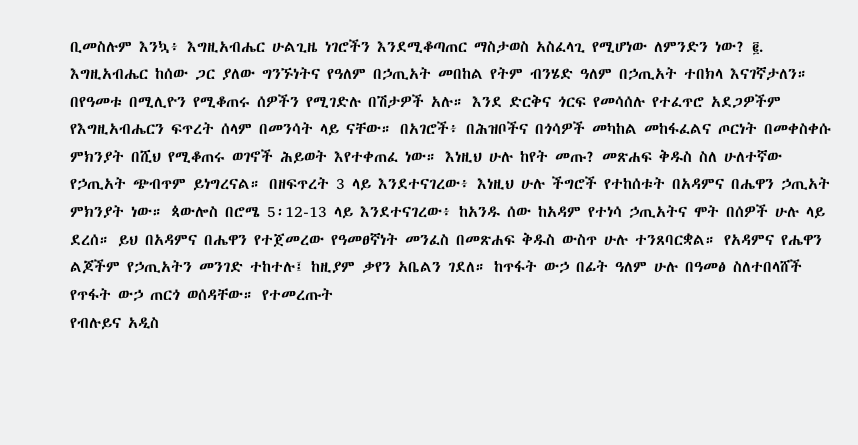ቢመስሉም እንኳ፥ እግዚአብሔር ሁልጊዜ ነገሮችን እንደሚቆጣጠር ማስታወስ አስፈላጊ የሚሆነው ለምንድን ነው? ፪. እግዚአብሔር ከሰው ጋር ያለው ግንኙነትና የዓለም በኃጢአት መበከል የትም ብንሄድ ዓለም በኃጢአት ተበክላ እናገኛታለን። በየዓመቱ በሚሊዮን የሚቆጠሩ ሰዎችን የሚገድሉ በሽታዎች አሉ። እንደ ድርቅና ጎርፍ የመሳሰሉ የተፈጥሮ አደጋዎችም የእግዚአብሔርን ፍጥረት ሰላም በመንሳት ላይ ናቸው። በአገሮች፥ በሕዝቦችና በጎሳዎች መካከል መከፋፈልና ጦርነት በመቀስቀሱ ምክንያት በሺህ የሚቆጠሩ ወገኖች ሕይወት እየተቀጠፈ ነው። እነዚህ ሁሉ ከየት መጡ? መጽሐፍ ቅዱስ ስለ ሁለተኛው የኃጢአት ጭብጥም ይነግረናል። በዘፍጥረት 3 ላይ እንደተናገረው፥ እነዚህ ሁሉ ችግሮች የተከሰቱት በአዳምና በሔዋን ኃጢአት ምክንያት ነው። ጳውሎስ በሮሜ 5፡12-13 ላይ እንደተናገረው፥ ከአንዱ ሰው ከአዳም የተነሳ ኃጢአትና ሞት በሰዎች ሁሉ ላይ ደረሰ። ይህ በአዳምና በሔዋን የተጀመረው የዓመፀኛነት መንፈስ በመጽሐፍ ቅዱስ ውስጥ ሁሉ ተንጸባርቋል። የአዳምና የሔዋን ልጆችም የኃጢአትን መንገድ ተከተሉ፤ ከዚያም ቃየን አቤልን ገደለ። ከጥፋት ውኃ በፊት ዓለም ሁሉ በዓመፅ ስለተበላሸች የጥፋት ውኃ ጠርጎ ወሰዳቸው። የተመረጡት
የብሉይና አዲስ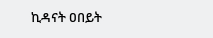ኪዳናት ዐበይት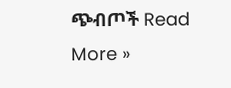ጭብጦች Read More »